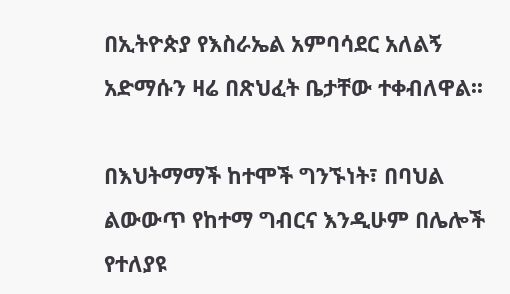በኢትዮጵያ የእስራኤል አምባሳደር አለልኝ አድማሱን ዛሬ በጽህፈት ቤታቸው ተቀብለዋል፡፡

በእህትማማች ከተሞች ግንኙነት፣ በባህል ልውውጥ የከተማ ግብርና እንዲሁም በሌሎች የተለያዩ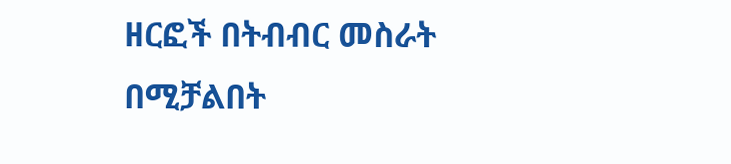ዘርፎች በትብብር መስራት በሚቻልበት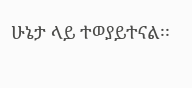ሁኔታ ላይ ተወያይተናል፡፡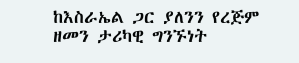ከእስራኤል ጋር ያለንን የረጅም ዘመን ታሪካዊ ግንኙነት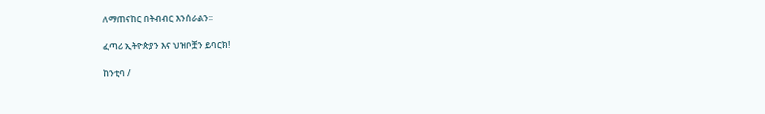ለማጠናከር በትብብር እንሰራልን፡፡

ፈጣሪ ኢትዮጵያን እና ህዝቦቿን ይባርክ!

ከንቲባ /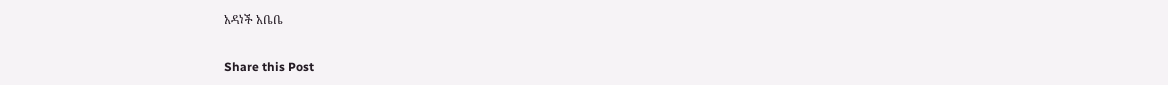አዳነች አቤቤ

Share this Post